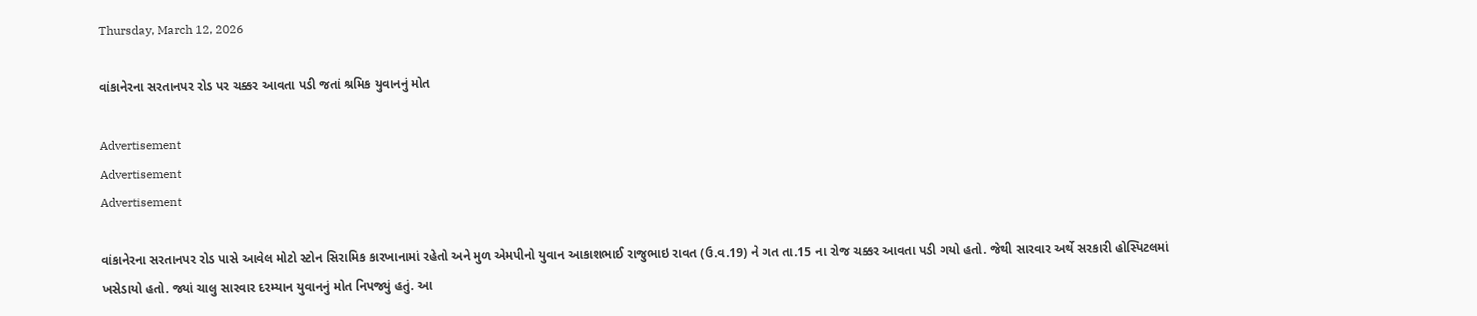Thursday, March 12, 2026

વાંકાનેરના સરતાનપર રોડ પર ચક્કર આવતા પડી જતાં શ્રમિક યુવાનનું મોત

Advertisement
Advertisement
Advertisement

વાંકાનેરના સરતાનપર રોડ પાસે આવેલ મોટો સ્ટોન સિરામિક કારખાનામાં રહેતો અને મુળ એમપીનો યુવાન આકાશભાઈ રાજુભાઇ રાવત (ઉ.વ.19) ને ગત તા.15 ના રોજ ચક્કર આવતા પડી ગયો હતો. જેથી સારવાર અર્થે સરકારી હોસ્પિટલમાં ખસેડાયો હતો. જ્યાં ચાલુ સારવાર દરમ્યાન યુવાનનું મોત નિપજ્યું હતું. આ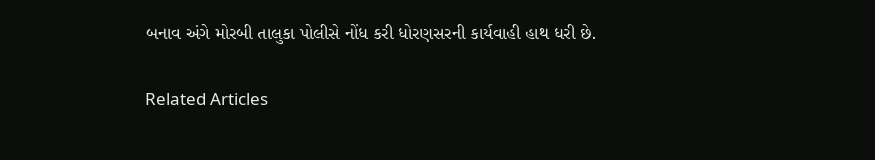બનાવ અંગે મોરબી તાલુકા પોલીસે નોંધ કરી ધોરણસરની કાર્યવાહી હાથ ધરી છે.

Related Articles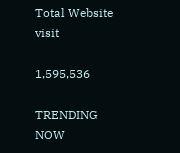Total Website visit

1,595,536

TRENDING NOW